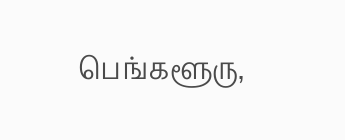பெங்களூரு,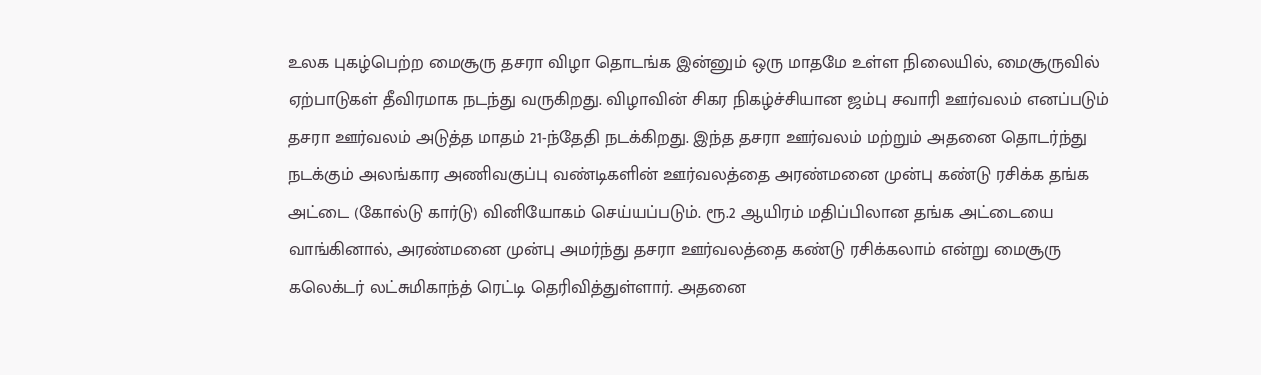உலக புகழ்பெற்ற மைசூரு தசரா விழா தொடங்க இன்னும் ஒரு மாதமே உள்ள நிலையில், மைசூருவில் ஏற்பாடுகள் தீவிரமாக நடந்து வருகிறது. விழாவின் சிகர நிகழ்ச்சியான ஜம்பு சவாரி ஊர்வலம் எனப்படும் தசரா ஊர்வலம் அடுத்த மாதம் 21-ந்தேதி நடக்கிறது. இந்த தசரா ஊர்வலம் மற்றும் அதனை தொடர்ந்து நடக்கும் அலங்கார அணிவகுப்பு வண்டிகளின் ஊர்வலத்தை அரண்மனை முன்பு கண்டு ரசிக்க தங்க அட்டை (கோல்டு கார்டு) வினியோகம் செய்யப்படும். ரூ.2 ஆயிரம் மதிப்பிலான தங்க அட்டையை வாங்கினால், அரண்மனை முன்பு அமர்ந்து தசரா ஊர்வலத்தை கண்டு ரசிக்கலாம் என்று மைசூரு கலெக்டர் லட்சுமிகாந்த் ரெட்டி தெரிவித்துள்ளார். அதனை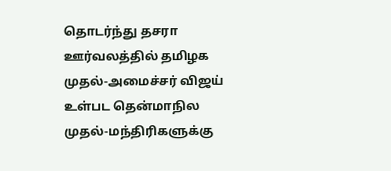தொடர்ந்து தசரா ஊர்வலத்தில் தமிழக முதல்-அமைச்சர் விஜய் உள்பட தென்மாநில முதல்-மந்திரிகளுக்கு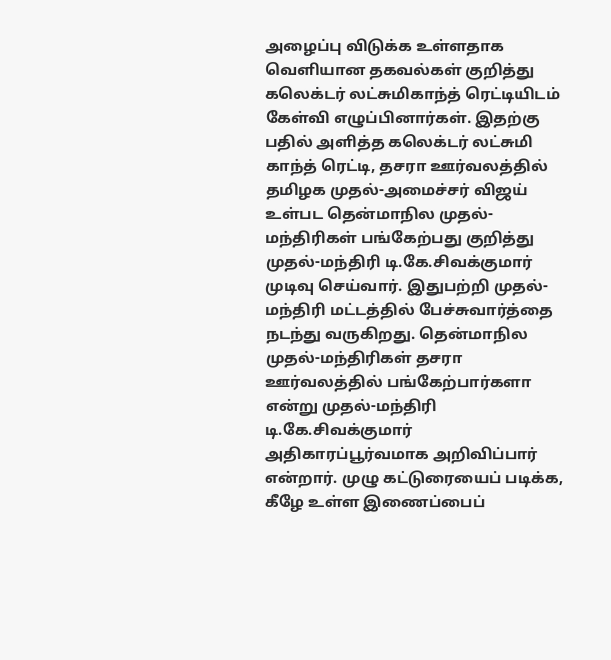அழைப்பு விடுக்க உள்ளதாக வெளியான தகவல்கள் குறித்து கலெக்டர் லட்சுமிகாந்த் ரெட்டியிடம் கேள்வி எழுப்பினார்கள். இதற்கு பதில் அளித்த கலெக்டர் லட்சுமி காந்த் ரெட்டி, தசரா ஊர்வலத்தில் தமிழக முதல்-அமைச்சர் விஜய் உள்பட தென்மாநில முதல்-மந்திரிகள் பங்கேற்பது குறித்து முதல்-மந்திரி டி.கே.சிவக்குமார் முடிவு செய்வார். இதுபற்றி முதல்-மந்திரி மட்டத்தில் பேச்சுவார்த்தை நடந்து வருகிறது. தென்மாநில முதல்-மந்திரிகள் தசரா ஊர்வலத்தில் பங்கேற்பார்களா என்று முதல்-மந்திரி டி.கே.சிவக்குமார் அதிகாரப்பூர்வமாக அறிவிப்பார் என்றார். முழு கட்டுரையைப் படிக்க, கீழே உள்ள இணைப்பைப்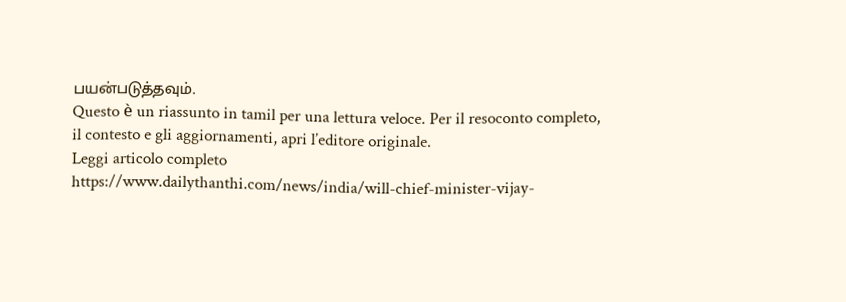பயன்படுத்தவும்.
Questo è un riassunto in tamil per una lettura veloce. Per il resoconto completo, il contesto e gli aggiornamenti, apri l’editore originale.
Leggi articolo completo
https://www.dailythanthi.com/news/india/will-chief-minister-vijay-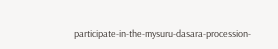participate-in-the-mysuru-dasara-procession-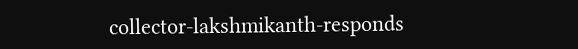collector-lakshmikanth-responds